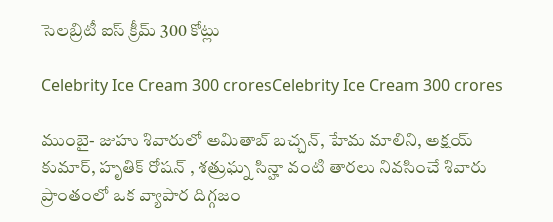సెల‌బ్రిటీ ఐస్ క్రీమ్ 300 కోట్లు

Celebrity Ice Cream 300 croresCelebrity Ice Cream 300 crores

ముంబై- జుహు శివారులో అమితాబ్ బచ్చన్, హేమ మాలిని, అక్షయ్ కుమార్, హృతిక్ రోషన్ , శత్రుఘ్న సిన్హా వంటి తారలు నివసించే శివారు ప్రాంతంలో ఒక వ్యాపార దిగ్గజం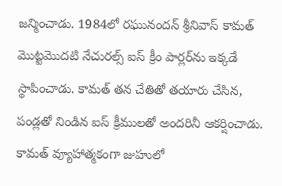జన్మించాడు. 1984లో రఘునందన్ శ్రీనివాస్ కామత్ మొట్టమొదటి నేచురల్స్ ఐస్ క్రీం పార్లర్‌ను ఇక్కడే స్థాపించాడు. కామత్ తన చేతితో తయారు చేసిన, పండ్లతో నిండిన ఐస్ క్రీములతో అంద‌రినీ ఆకర్షించాడు. కామత్ వ్యూహాత్మకంగా జుహులో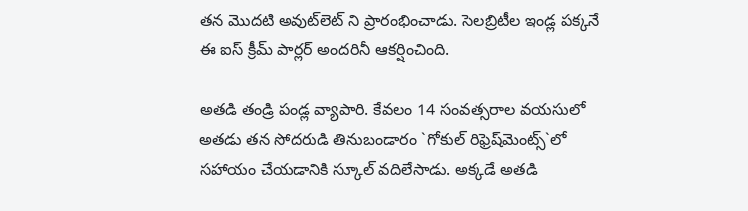తన మొదటి అవుట్‌లెట్ ని ప్రారంభించాడు. సెల‌బ్రిటీల ఇండ్ల ప‌క్క‌నే ఈ ఐస్ క్రీమ్ పార్ల‌ర్ అంద‌రినీ ఆక‌ర్షించింది.

అత‌డి తండ్రి పండ్ల వ్యాపారి. కేవలం 14 సంవత్సరాల వయసులో అతడు తన సోదరుడి తినుబండారం `గోకుల్ రిఫ్రెష్‌మెంట్స్`లో సహాయం చేయడానికి స్కూల్ వ‌దిలేసాడు. అక్కడే అత‌డి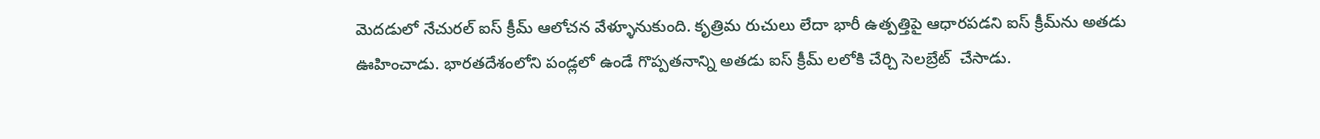మెద‌డులో నేచుర‌ల్ ఐస్ క్రీమ్ ఆలోచ‌న‌ వేళ్ళూనుకుంది. కృత్రిమ రుచులు లేదా భారీ ఉత్పత్తిపై ఆధారపడని ఐస్ క్రీమ్‌ను అతడు ఊహించాడు. భారతదేశంలోని పండ్లలో ఉండే గొప్పతనాన్ని అత‌డు ఐస్ క్రీమ్ ల‌లోకి చేర్చి సెల‌బ్రేట్  చేసాడు.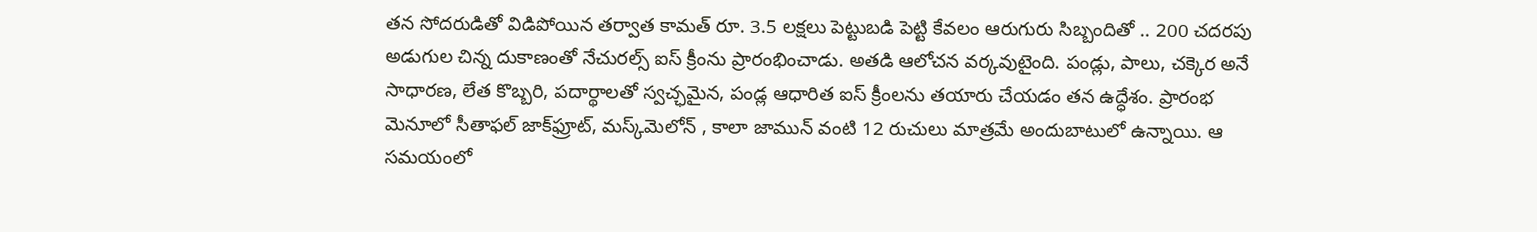తన సోదరుడితో విడిపోయిన తర్వాత కామత్ రూ. 3.5 లక్షలు పెట్టుబడి పెట్టి కేవలం ఆరుగురు సిబ్బందితో .. 200 చదరపు అడుగుల చిన్న దుకాణంతో నేచురల్స్ ఐస్ క్రీంను ప్రారంభించాడు. అతడి ఆలోచ‌న వ‌ర్క‌వుటైంది. పండ్లు, పాలు, చక్కెర అనే సాధారణ, లేత కొబ్బరి, పదార్థాలతో స్వచ్ఛమైన, పండ్ల ఆధారిత ఐస్ క్రీంలను తయారు చేయడం త‌న ఉద్ధేశం. ప్రారంభ మెనూలో సీతాఫల్ జాక్‌ఫ్రూట్, మస్క్‌మెలోన్ , కాలా జామున్ వంటి 12 రుచులు మాత్రమే అందుబాటులో ఉన్నాయి. ఆ సమయంలో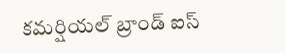క‌మ‌ర్షియ‌ల్ బ్రాండ్ ఐస్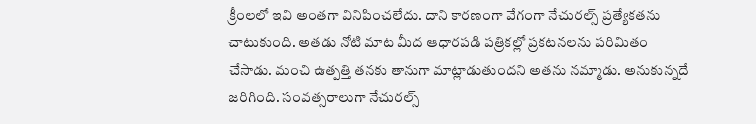క్రీంలలో ఇవి అంతగా వినిపించలేదు. దాని కార‌ణంగా వేగంగా నేచురల్స్‌ ప్రత్యేకత‌ను చాటుకుంది. అతడు నోటి మాట మీద ఆధారపడి ప‌త్రిక‌ల్లో ప్రకటనల‌ను ప‌రిమితం చేసాడు. మంచి ఉత్పత్తి తనకు తానుగా మాట్లాడుతుందని అతను నమ్మాడు. అనుకున్న‌దే జరిగింది. సంవత్సరాలుగా నేచురల్స్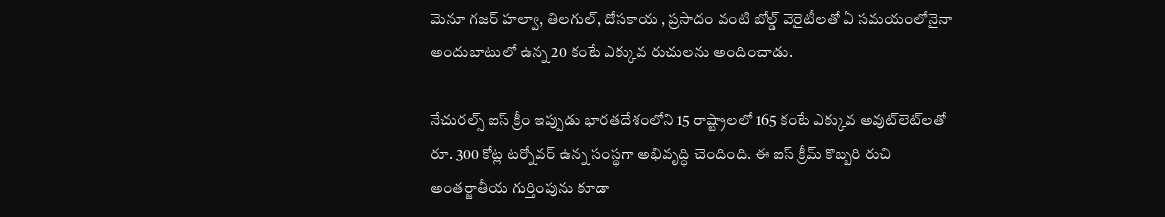మెనూ గజర్ హల్వా, తిలగుల్, దోసకాయ , ప్రసాదం వంటి బోల్డ్ వెరైటీల‌తో ఏ సమయంలోనైనా అందుబాటులో ఉన్న 20 కంటే ఎక్కువ రుచులను అందించాడు.

నేచురల్స్ ఐస్ క్రీం ఇప్పుడు భారతదేశంలోని 15 రాష్ట్రాలలో 165 కంటే ఎక్కువ అవుట్‌లెట్‌లతో రూ. 300 కోట్ల టర్నోవ‌ర్ ఉన్న‌ సంస్థగా అభివృద్ధి చెందింది. ఈ ఐస్ క్రీమ్ కొబ్బరి రుచి అంతర్జాతీయ గుర్తింపును కూడా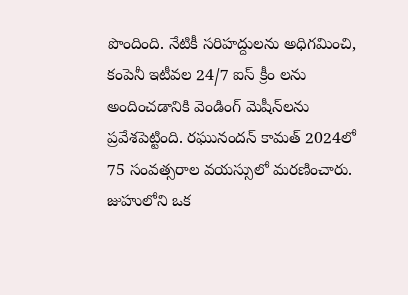పొందింది. నేటికీ సరిహద్దులను అధిగమించి, కంపెనీ ఇటీవల 24/7 ఐస్ క్రీం ల‌ను అందించడానికి వెండింగ్ మెషీన్‌లను ప్రవేశపెట్టింది. రఘునందన్ కామత్ 2024లో 75 సంవత్సరాల వయస్సులో మరణించారు. జుహులోని ఒక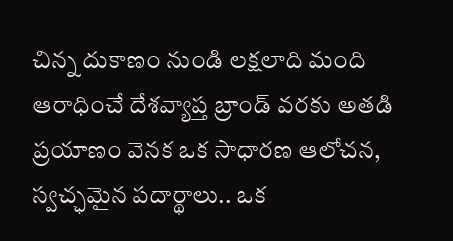చిన్న దుకాణం నుండి లక్షలాది మంది ఆరాధించే దేశవ్యాప్త బ్రాండ్ వరకు అతడి ప్రయాణం వెన‌క‌ ఒక సాధారణ ఆలోచన, స్వచ్ఛమైన పదార్థాలు.. ఒక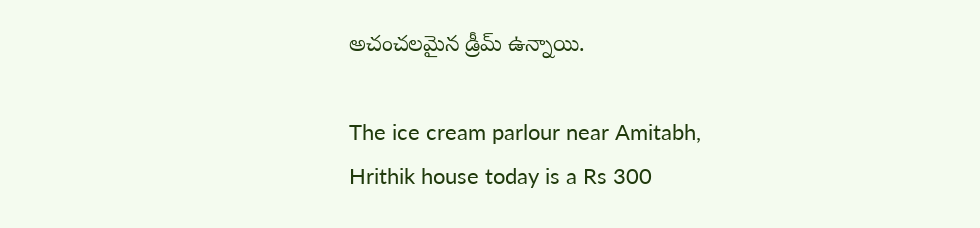అచంచలమైన డ్రీమ్ ఉన్నాయి.

The ice cream parlour near Amitabh, Hrithik house today is a Rs 300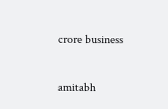crore business

amitabh